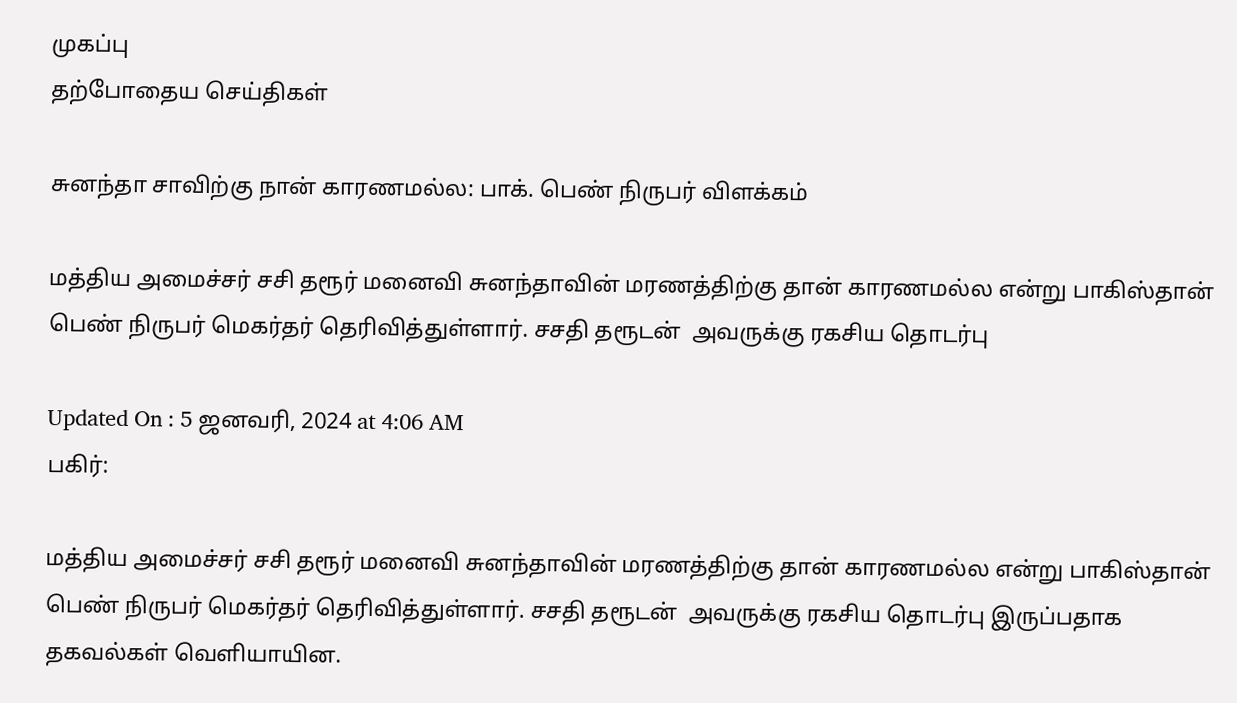முகப்பு
தற்போதைய செய்திகள்

சுனந்தா சாவிற்கு நான் காரணமல்ல: பாக். பெண் நிருபர் விளக்கம்

மத்திய அமைச்சர் சசி தரூர் மனைவி சுனந்தாவின் மரணத்திற்கு தான் காரணமல்ல என்று பாகிஸ்தான் பெண் நிருபர் மெகர்தர் தெரிவித்துள்ளார். சசதி தரூடன்  அவருக்கு ரகசிய தொடர்பு

Updated On : 5 ஜனவரி, 2024 at 4:06 AM
பகிர்:

மத்திய அமைச்சர் சசி தரூர் மனைவி சுனந்தாவின் மரணத்திற்கு தான் காரணமல்ல என்று பாகிஸ்தான் பெண் நிருபர் மெகர்தர் தெரிவித்துள்ளார். சசதி தரூடன்  அவருக்கு ரகசிய தொடர்பு இருப்பதாக தகவல்கள் வெளியாயின.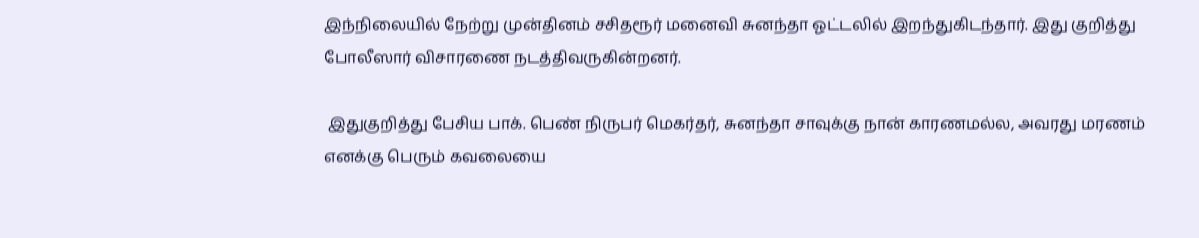இந்நிலையில் நேற்று முன்தினம் சசிதரூர் மனைவி சுனந்தா ஓட்டலில் இறந்துகிடந்தார். இது குறித்து போலீஸார் விசாரணை நடத்திவருகின்றனர்.

 இதுகுறித்து பேசிய பாக். பெண் நிருபர் மெகர்தர், சுனந்தா சாவுக்கு நான் காரணமல்ல, அவரது மரணம் எனக்கு பெரும் கவலையை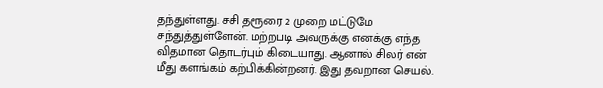தந்துள்ளது. சசி தரூரை 2 முறை மட்டுமே சந்துத்துள்ளேன். மற்றபடி அவருக்கு எனக்கு எந்த விதமான தொடர்பும் கிடையாது. ஆனால் சிலர் என் மீது களங்கம் கற்பிக்கின்றனர். இது தவறான செயல்.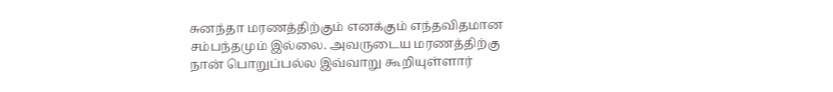சுனந்தா மரணத்திற்கும் எனக்கும் எந்தவிதமான சம்பந்தமும் இல்லை. அவருடைய மரணத்திற்கு நான் பொறுப்பல்ல இவ்வாறு கூறியுள்ளார்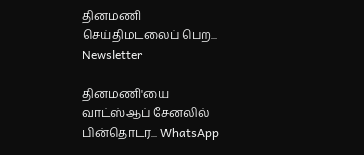தினமணி செய்திமடலைப் பெற... Newsletter

தினமணி'யை வாட்ஸ்ஆப் சேனலில் பின்தொடர... WhatsApp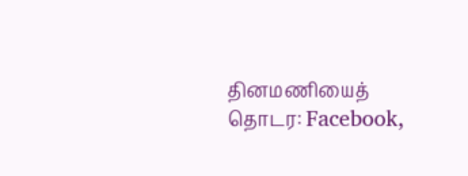தினமணியைத் தொடர: Facebook,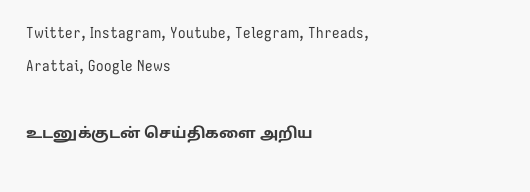Twitter, Instagram, Youtube, Telegram, Threads, Arattai, Google News

உடனுக்குடன் செய்திகளை அறிய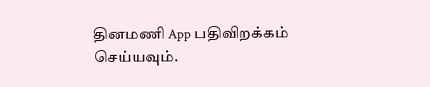தினமணி App பதிவிறக்கம் செய்யவும்.